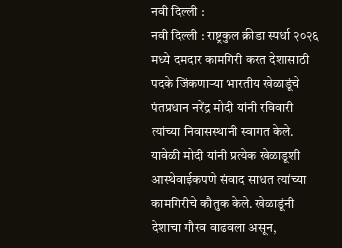नवी दिल्ली :
नवी दिल्ली : राष्ट्रकुल क्रीडा स्पर्धा २०२६ मध्ये दमदार कामगिरी करत देशासाठी पदके जिंकणाऱ्या भारतीय खेळाडूंचे पंतप्रधान नरेंद्र मोदी यांनी रविवारी त्यांच्या निवासस्थानी स्वागत केले. यावेळी मोदी यांनी प्रत्येक खेळाडूशी आस्थेवाईकपणे संवाद साधत त्यांच्या कामगिरीचे कौतुक केले. खेळाडूंनी देशाचा गौरव वाढवला असून,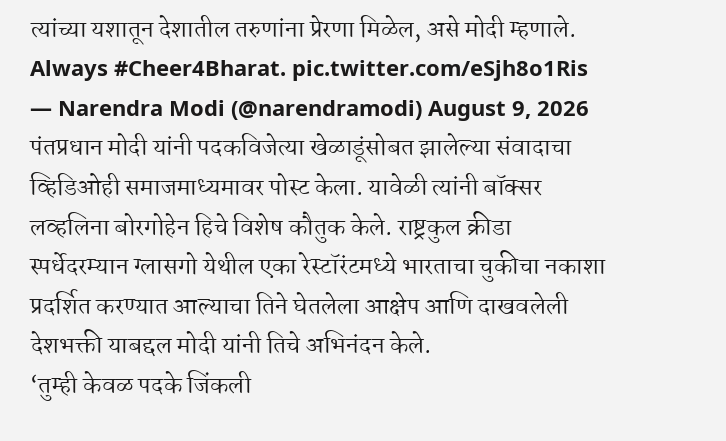त्यांच्या यशातून देशातील तरुणांना प्रेरणा मिळेल, असे मोदी म्हणाले.
Always #Cheer4Bharat. pic.twitter.com/eSjh8o1Ris
— Narendra Modi (@narendramodi) August 9, 2026
पंतप्रधान मोदी यांनी पदकविजेत्या खेळाडूंसोबत झालेल्या संवादाचा व्हिडिओही समाजमाध्यमावर पोस्ट केला. यावेळी त्यांनी बॉक्सर लव्हलिना बोरगोहेन हिचे विशेष कौतुक केले. राष्ट्रकुल क्रीडा स्पर्धेदरम्यान ग्लासगो येथील एका रेस्टॉरंटमध्ये भारताचा चुकीचा नकाशा प्रदर्शित करण्यात आल्याचा तिने घेतलेला आक्षेप आणि दाखवलेली देशभक्ती याबद्दल मोदी यांनी तिचे अभिनंदन केले.
‘तुम्ही केवळ पदके जिंकली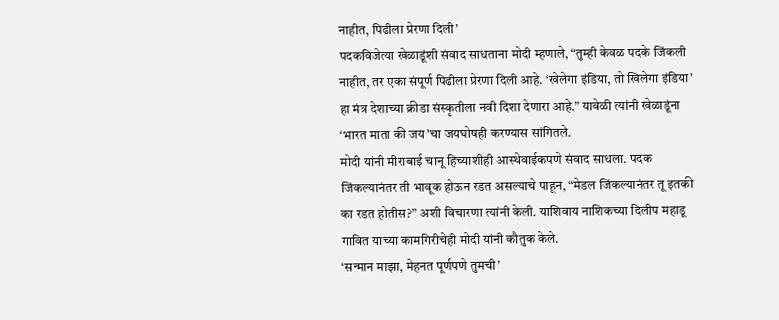नाहीत, पिढीला प्रेरणा दिली’
पदकविजेत्या खेळाडूंशी संवाद साधताना मोदी म्हणाले, “तुम्ही केवळ पदके जिंकली नाहीत, तर एका संपूर्ण पिढीला प्रेरणा दिली आहे. ‘खेलेगा इंडिया, तो खिलेगा इंडिया’ हा मंत्र देशाच्या क्रीडा संस्कृतीला नवी दिशा देणारा आहे.” यावेळी त्यांनी खेळाडूंना ‘भारत माता की जय’चा जयघोषही करण्यास सांगितले.
मोदी यांनी मीराबाई चानू हिच्याशीही आस्थेवाईकपणे संवाद साधला. पदक जिंकल्यानंतर ती भावूक होऊन रडत असल्याचे पाहून, “मेडल जिंकल्यानंतर तू इतकी का रडत होतीस?” अशी विचारणा त्यांनी केली. याशिवाय नाशिकच्या दिलीप महाडू गावित याच्या कामगिरीचेही मोदी यांनी कौतुक केले.
‘सन्मान माझा, मेहनत पूर्णपणे तुमची’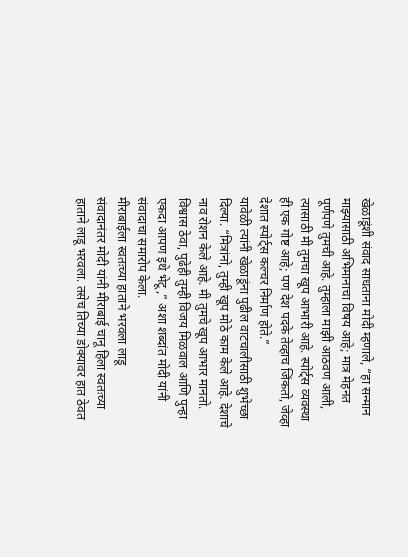खेळाडूंशी संवाद साधताना मोदी म्हणाले, “हा सन्मान माझ्यासाठी अभिमानाचा विषय आहे; मात्र मेहनत पूर्णपणे तुमची आहे. तुम्हाला माझी आठवण आली, त्यासाठी मी तुमचा खूप आभारी आहे. स्पोर्ट्स व्यवस्था ही एक गोष्ट आहे; पण देश पदके तेव्हाच जिंकतो, जेव्हा देशात स्पोर्ट्स कल्चर निर्माण होते.”
यावेळी त्यांनी खेळाडूंना पुढील वाटचालीसाठी शुभेच्छा दिल्या. “मित्रांनो, तुम्ही खूप मोठे काम केले आहे. देशाचे नाव रोशन केले आहे. मी तुमचे खूप आभार मानतो. विश्वास ठेवा, पुढेही तुम्ही विजय मिळवाल आणि पुन्हा एकदा आपण इथे भेटू,” अशा शब्दांत मोदी यांनी संवादाचा समारोप केला.
मीराबाईला स्वतःच्या हाताने भरवला लाडू
संवादानंतर मोदी यांनी मीराबाई चानू हिला स्वतःच्या हाताने लाडू भरवला. तसेच तिच्या डोक्यावर हात ठेवत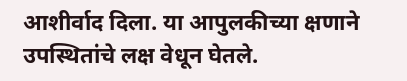आशीर्वाद दिला. या आपुलकीच्या क्षणाने उपस्थितांचे लक्ष वेधून घेतले.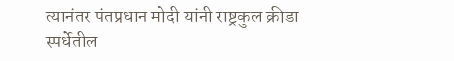त्यानंतर पंतप्रधान मोदी यांनी राष्ट्रकुल क्रीडा स्पर्धेतील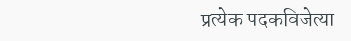प्रत्येक पदकविजेत्या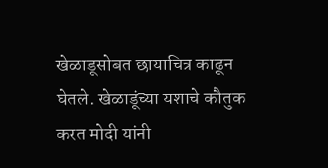खेळाडूसोबत छायाचित्र काढून घेतले. खेळाडूंच्या यशाचे कौतुक करत मोदी यांनी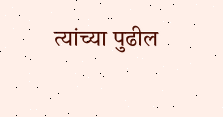त्यांच्या पुढील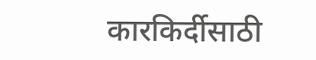कारकिर्दीसाठी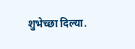शुभेच्छा दिल्या.